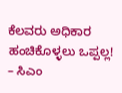ಕೆಲವರು ಅಧಿಕಾರ ಹಂಚಿಕೊಳ್ಳಲು ಒಪ್ಪಲ್ಲ! – ಸಿಎಂ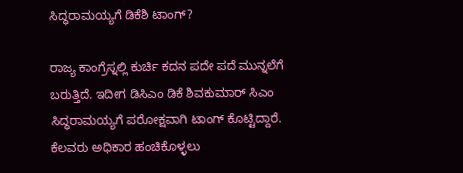ಸಿದ್ಧರಾಮಯ್ಯಗೆ ಡಿಕೆಶಿ ಟಾಂಗ್?

ರಾಜ್ಯ ಕಾಂಗ್ರೆಸ್ನಲ್ಲಿ ಕುರ್ಚಿ ಕದನ ಪದೇ ಪದೆ ಮುನ್ನಲೆಗೆ ಬರುತ್ತಿದೆ. ಇದೀಗ ಡಿಸಿಎಂ ಡಿಕೆ ಶಿವಕುಮಾರ್ ಸಿಎಂ ಸಿದ್ಧರಾಮಯ್ಯಗೆ ಪರೋಕ್ಷವಾಗಿ ಟಾಂಗ್ ಕೊಟ್ಟಿದ್ದಾರೆ. ಕೆಲವರು ಅಧಿಕಾರ ಹಂಚಿಕೊಳ್ಳಲು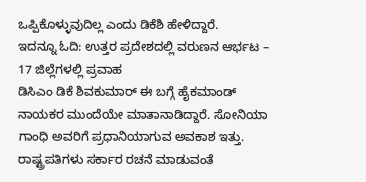ಒಪ್ಪಿಕೊಳ್ಳುವುದಿಲ್ಲ ಎಂದು ಡಿಕೆಶಿ ಹೇಳಿದ್ದಾರೆ.
ಇದನ್ನೂ ಓದಿ: ಉತ್ತರ ಪ್ರದೇಶದಲ್ಲಿ ವರುಣನ ಆರ್ಭಟ – 17 ಜಿಲ್ಲೆಗಳಲ್ಲಿ ಪ್ರವಾಹ
ಡಿಸಿಎಂ ಡಿಕೆ ಶಿವಕುಮಾರ್ ಈ ಬಗ್ಗೆ ಹೈಕಮಾಂಡ್ ನಾಯಕರ ಮುಂದೆಯೇ ಮಾತಾನಾಡಿದ್ದಾರೆ. ಸೋನಿಯಾ ಗಾಂಧಿ ಅವರಿಗೆ ಪ್ರಧಾನಿಯಾಗುವ ಅವಕಾಶ ಇತ್ತು. ರಾಷ್ಟ್ರಪತಿಗಳು ಸರ್ಕಾರ ರಚನೆ ಮಾಡುವಂತೆ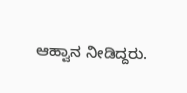ಆಹ್ವಾನ ನೀಡಿದ್ದರು.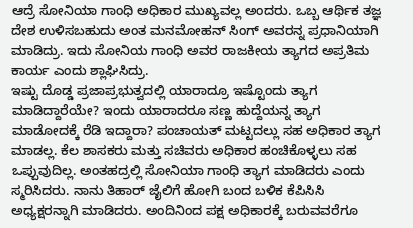ಆದ್ರೆ ಸೋನಿಯಾ ಗಾಂಧಿ ಅಧಿಕಾರ ಮುಖ್ಯವಲ್ಲ ಅಂದರು. ಒಬ್ಬ ಆರ್ಥಿಕ ತಜ್ಞ ದೇಶ ಉಳಿಸಬಹುದು ಅಂತ ಮನಮೋಹನ್ ಸಿಂಗ್ ಅವರನ್ನ ಪ್ರಧಾನಿಯಾಗಿ ಮಾಡಿದ್ರು. ಇದು ಸೋನಿಯ ಗಾಂಧಿ ಅವರ ರಾಜಕೀಯ ತ್ಯಾಗದ ಅಪ್ರತಿಮ ಕಾರ್ಯ ಎಂದು ಶ್ಲಾಘಿಸಿದ್ರು.
ಇಷ್ಟು ದೊಡ್ಡ ಪ್ರಜಾಪ್ರಭುತ್ವದಲ್ಲಿ ಯಾರಾದ್ರೂ ಇಷ್ಟೊಂದು ತ್ಯಾಗ ಮಾಡಿದ್ದಾರೆಯೇ? ಇಂದು ಯಾರಾದರೂ ಸಣ್ಣ ಹುದ್ದೆಯನ್ನ ತ್ಯಾಗ ಮಾಡೋದಕ್ಕೆ ರೆಡಿ ಇದ್ದಾರಾ? ಪಂಚಾಯತ್ ಮಟ್ಟದಲ್ಲು ಸಹ ಅಧಿಕಾರ ತ್ಯಾಗ ಮಾಡಲ್ಲ. ಕೆಲ ಶಾಸಕರು ಮತ್ತು ಸಚಿವರು ಅಧಿಕಾರ ಹಂಚಿಕೊಳ್ಳಲು ಸಹ ಒಪ್ಪುವುದಿಲ್ಲ. ಅಂತಹದ್ರಲ್ಲಿ ಸೋನಿಯಾ ಗಾಂಧಿ ತ್ಯಾಗ ಮಾಡಿದರು ಎಂದು ಸ್ಮರಿಸಿದರು. ನಾನು ತಿಹಾರ್ ಜೈಲಿಗೆ ಹೋಗಿ ಬಂದ ಬಳಿಕ ಕೆಪಿಸಿಸಿ ಅಧ್ಯಕ್ಷರನ್ನಾಗಿ ಮಾಡಿದರು. ಅಂದಿನಿಂದ ಪಕ್ಷ ಅಧಿಕಾರಕ್ಕೆ ಬರುವವರೆಗೂ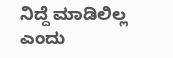ನಿದ್ದೆ ಮಾಡಿಲಿಲ್ಲ ಎಂದು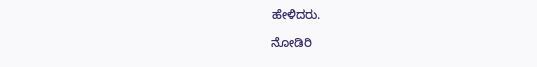ಹೇಳಿದರು.

ನೋಡಿರಿ